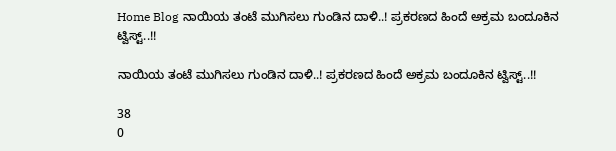Home Blog ನಾಯಿಯ ತಂಟೆ ಮುಗಿಸಲು ಗುಂಡಿನ ದಾಳಿ..! ಪ್ರಕರಣದ ಹಿಂದೆ ಅಕ್ರಮ ಬಂದೂಕಿನ ಟ್ವಿಸ್ಟ್..!!

ನಾಯಿಯ ತಂಟೆ ಮುಗಿಸಲು ಗುಂಡಿನ ದಾಳಿ..! ಪ್ರಕರಣದ ಹಿಂದೆ ಅಕ್ರಮ ಬಂದೂಕಿನ ಟ್ವಿಸ್ಟ್..!!

38
0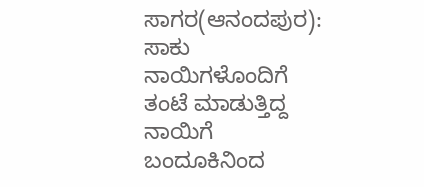ಸಾಗರ(ಆನಂದಪುರ): ಸಾಕು ನಾಯಿಗಳೊಂದಿಗೆ ತಂಟೆ ಮಾಡುತ್ತಿದ್ದ ನಾಯಿಗೆ ಬಂದೂಕಿನಿಂದ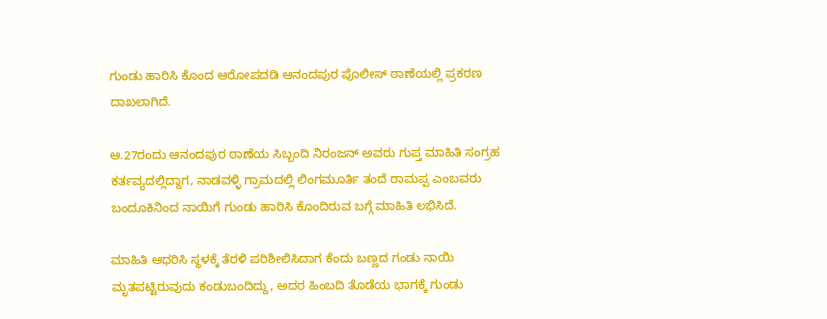ಗುಂಡು ಹಾರಿಸಿ ಕೊಂದ ಆರೋಪದಡಿ ಆನಂದಪುರ ಪೊಲೀಸ್ ಠಾಣೆಯಲ್ಲಿ ಪ್ರಕರಣ ದಾಖಲಾಗಿದೆ.

ಆ.27ರಂದು ಆನಂದಪುರ ಠಾಣೆಯ ಸಿಬ್ಬಂದಿ ನಿರಂಜನ್ ಅವರು ಗುಪ್ತ ಮಾಹಿತಿ ಸಂಗ್ರಹ ಕರ್ತವ್ಯದಲ್ಲಿದ್ದಾಗ, ನಾಡವಳ್ಳಿ ಗ್ರಾಮದಲ್ಲಿ ಲಿಂಗಮೂರ್ತಿ ತಂದೆ ರಾಮಪ್ಪ ಎಂಬವರು ಬಂದೂಕಿನಿಂದ ನಾಯಿಗೆ ಗುಂಡು ಹಾರಿಸಿ ಕೊಂದಿರುವ ಬಗ್ಗೆ ಮಾಹಿತಿ ಲಭಿಸಿದೆ.

ಮಾಹಿತಿ ಆಧರಿಸಿ ಸ್ಥಳಕ್ಕೆ ತೆರಳಿ ಪರಿಶೀಲಿಸಿದಾಗ ಕೆಂದು ಬಣ್ಣದ ಗಂಡು ನಾಯಿ ಮೃತಪಟ್ಟಿರುವುದು ಕಂಡುಬಂದಿದ್ದು, ಅದರ ಹಿಂಬದಿ ತೊಡೆಯ ಭಾಗಕ್ಕೆ ಗುಂಡು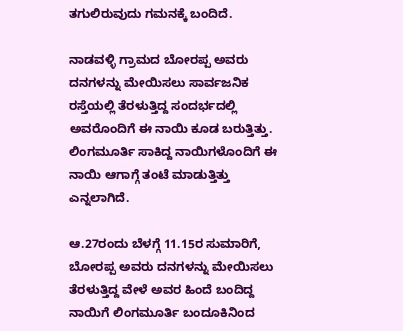ತಗುಲಿರುವುದು ಗಮನಕ್ಕೆ ಬಂದಿದೆ.

ನಾಡವಳ್ಳಿ ಗ್ರಾಮದ ಬೋರಪ್ಪ ಅವರು ದನಗಳನ್ನು ಮೇಯಿಸಲು ಸಾರ್ವಜನಿಕ ರಸ್ತೆಯಲ್ಲಿ ತೆರಳುತ್ತಿದ್ದ ಸಂದರ್ಭದಲ್ಲಿ ಅವರೊಂದಿಗೆ ಈ ನಾಯಿ ಕೂಡ ಬರುತ್ತಿತ್ತು. ಲಿಂಗಮೂರ್ತಿ ಸಾಕಿದ್ದ ನಾಯಿಗಳೊಂದಿಗೆ ಈ ನಾಯಿ ಆಗಾಗ್ಗೆ ತಂಟೆ ಮಾಡುತ್ತಿತ್ತು ಎನ್ನಲಾಗಿದೆ.

ಆ.27ರಂದು ಬೆಳಗ್ಗೆ 11.15ರ ಸುಮಾರಿಗೆ, ಬೋರಪ್ಪ ಅವರು ದನಗಳನ್ನು ಮೇಯಿಸಲು ತೆರಳುತ್ತಿದ್ದ ವೇಳೆ ಅವರ ಹಿಂದೆ ಬಂದಿದ್ದ ನಾಯಿಗೆ ಲಿಂಗಮೂರ್ತಿ ಬಂದೂಕಿನಿಂದ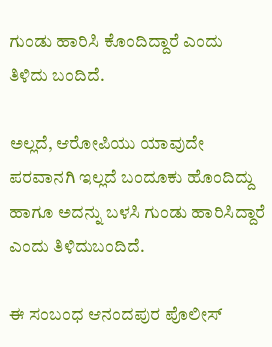ಗುಂಡು ಹಾರಿಸಿ ಕೊಂದಿದ್ದಾರೆ ಎಂದು ತಿಳಿದು ಬಂದಿದೆ.

ಅಲ್ಲದೆ, ಆರೋಪಿಯು ಯಾವುದೇ ಪರವಾನಗಿ ಇಲ್ಲದೆ ಬಂದೂಕು ಹೊಂದಿದ್ದು ಹಾಗೂ ಅದನ್ನು ಬಳಸಿ ಗುಂಡು ಹಾರಿಸಿದ್ದಾರೆ ಎಂದು ತಿಳಿದುಬಂದಿದೆ.

ಈ ಸಂಬಂಧ ಆನಂದಪುರ ಪೊಲೀಸ್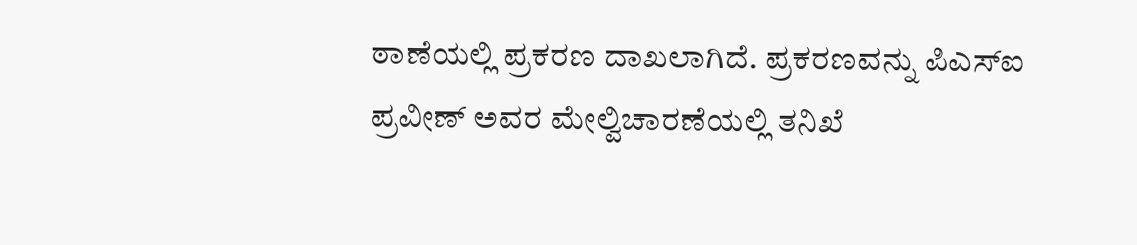ಠಾಣೆಯಲ್ಲಿ ಪ್ರಕರಣ ದಾಖಲಾಗಿದೆ. ಪ್ರಕರಣವನ್ನು ಪಿಎಸ್ಐ ಪ್ರವೀಣ್ ಅವರ ಮೇಲ್ವಿಚಾರಣೆಯಲ್ಲಿ ತನಿಖೆ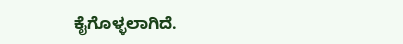ಕೈಗೊಳ್ಳಲಾಗಿದೆ.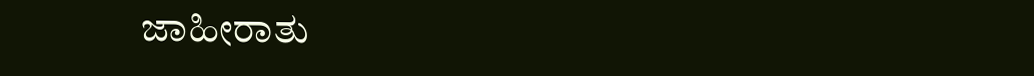ಜಾಹೀರಾತು